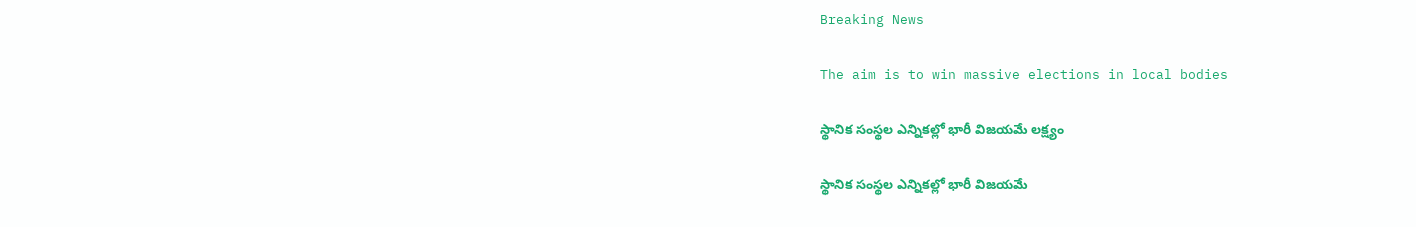Breaking News

The aim is to win massive elections in local bodies

స్థానిక సంస్థల ఎన్నికల్లో భారీ విజయమే లక్ష్యం

స్థానిక సంస్థల ఎన్నికల్లో భారీ విజయమే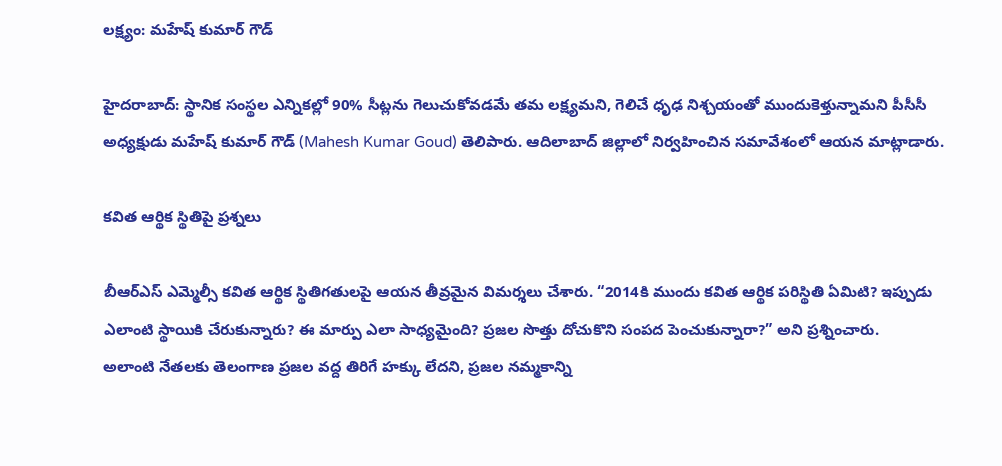లక్ష్యం: మహేష్ కుమార్ గౌడ్

హైదరాబాద్: స్థానిక సంస్థల ఎన్నికల్లో 90% సీట్లను గెలుచుకోవడమే తమ లక్ష్యమని, గెలిచే ధృఢ నిశ్చయంతో ముందుకెళ్తున్నామని పీసీసీ అధ్యక్షుడు మహేష్ కుమార్ గౌడ్ (Mahesh Kumar Goud) తెలిపారు. ఆదిలాబాద్ జిల్లాలో నిర్వహించిన సమావేశంలో ఆయన మాట్లాడారు.

కవిత ఆర్థిక స్థితిపై ప్రశ్నలు

బీఆర్‌ఎస్‌ ఎమ్మెల్సీ కవిత ఆర్థిక స్థితిగతులపై ఆయన తీవ్రమైన విమర్శలు చేశారు. “2014కి ముందు కవిత ఆర్థిక పరిస్థితి ఏమిటి? ఇప్పుడు ఎలాంటి స్థాయికి చేరుకున్నారు? ఈ మార్పు ఎలా సాధ్యమైంది? ప్రజల సొత్తు దోచుకొని సంపద పెంచుకున్నారా?” అని ప్రశ్నించారు.
అలాంటి నేతలకు తెలంగాణ ప్రజల వద్ద తిరిగే హక్కు లేదని, ప్రజల నమ్మకాన్ని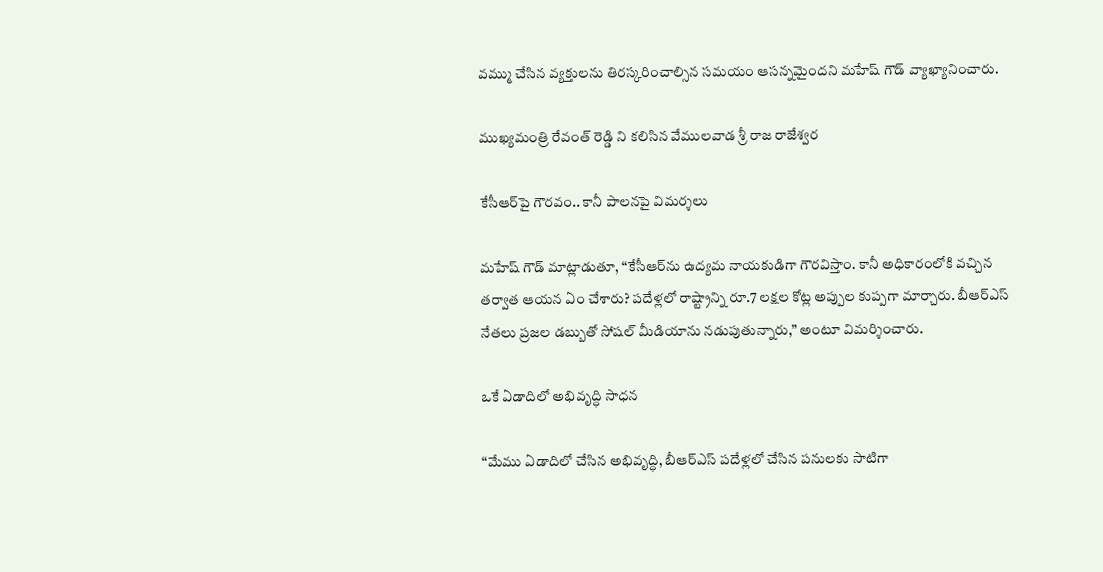వమ్ము చేసిన వ్యక్తులను తిరస్కరించాల్సిన సమయం ఆసన్నమైందని మహేష్ గౌడ్ వ్యాఖ్యానించారు.

ముఖ్యమంత్రి రేవంత్ రెడ్డి ని కలిసిన వేములవాడ శ్రీ రాజ రాజేశ్వర

కేసీఆర్‌పై గౌరవం.. కానీ పాలనపై విమర్శలు

మహేష్ గౌడ్ మాట్లాడుతూ, “కేసీఆర్‌ను ఉద్యమ నాయకుడిగా గౌరవిస్తాం. కానీ అధికారంలోకి వచ్చిన తర్వాత ఆయన ఏం చేశారు? పదేళ్లలో రాష్ట్రాన్ని రూ.7 లక్షల కోట్ల అప్పుల కుప్పగా మార్చారు. బీఆర్‌ఎస్ నేతలు ప్రజల డబ్బుతో సోషల్ మీడియాను నడుపుతున్నారు,” అంటూ విమర్శించారు.

ఒకే ఏడాదిలో అభివృద్ధి సాధన

“మేము ఏడాదిలో చేసిన అభివృద్ధి, బీఆర్‌ఎస్ పదేళ్లలో చేసిన పనులకు సాటిగా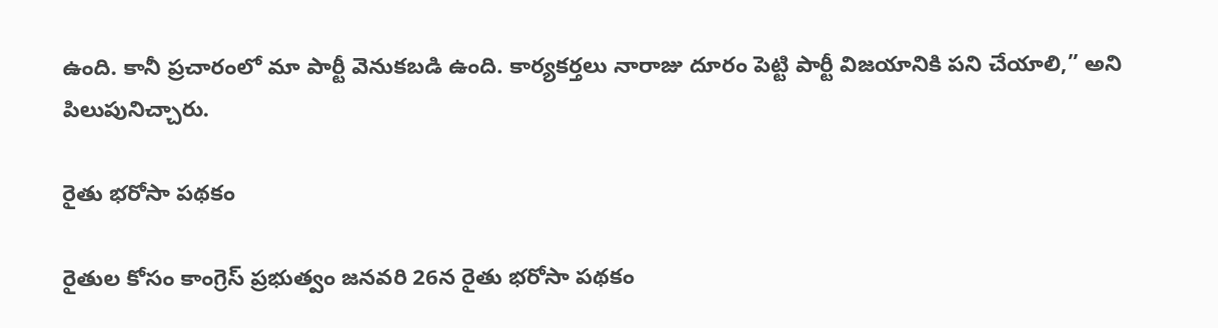ఉంది. కానీ ప్రచారంలో మా పార్టీ వెనుకబడి ఉంది. కార్యకర్తలు నారాజు దూరం పెట్టి పార్టీ విజయానికి పని చేయాలి,” అని పిలుపునిచ్చారు.

రైతు భరోసా పథకం

రైతుల కోసం కాంగ్రెస్ ప్రభుత్వం జనవరి 26న రైతు భరోసా పథకం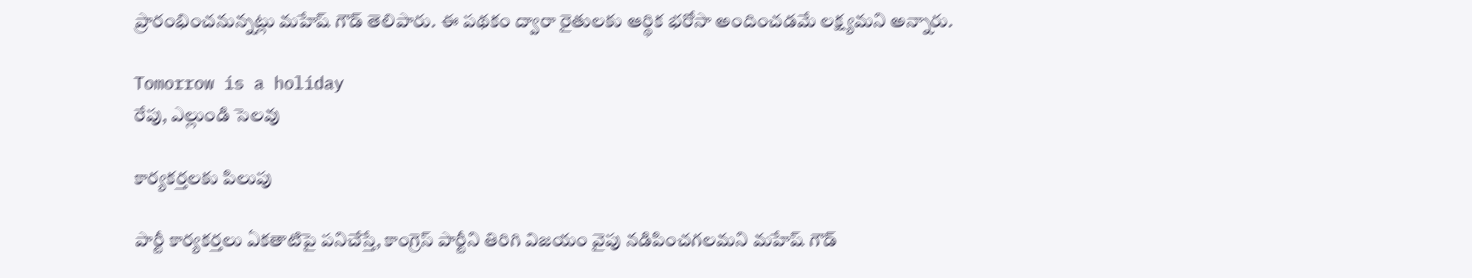ప్రారంభించనున్నట్లు మహేష్ గౌడ్ తెలిపారు. ఈ పథకం ద్వారా రైతులకు ఆర్థిక భరోసా అందించడమే లక్ష్యమని అన్నారు.

Tomorrow is a holiday
రేపు, ఎల్లుండి సెలవు

కార్యకర్తలకు పిలుపు

పార్టీ కార్యకర్తలు ఏకతాటిపై పనిచేస్తే, కాంగ్రెస్ పార్టీని తిరిగి విజయం వైపు నడిపించగలమని మహేష్ గౌడ్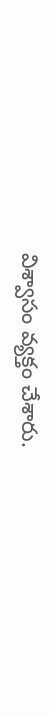విశ్వాసం వ్యక్తం చేశారు.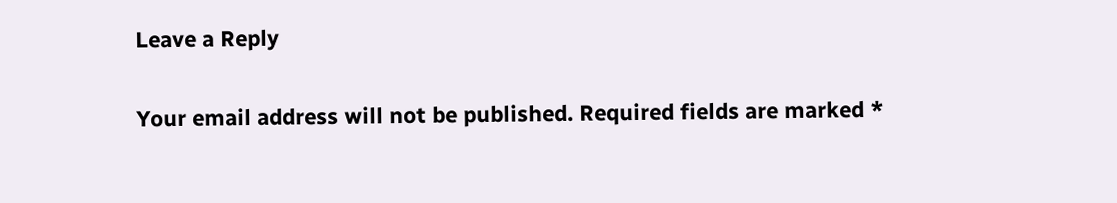Leave a Reply

Your email address will not be published. Required fields are marked *